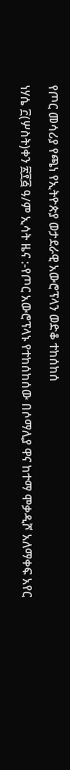የጦር መሳሪያ የጫነ የኢትዮጵያ ወታደራዊ አውሮፕላን ወድቆ ተከሰከሰ

ነሃሴ ፫(ሦስት)ቀን ፳፻፭ ዓ/ም ኢሳት ዜና :-የጦር አውሮፕላኑ የተከሰከሰው በሶማሊያ ዋና ከተማ ሞቃዲሾ አለማቀፍ አየር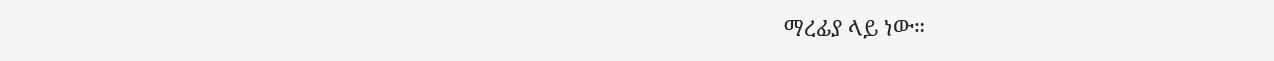ማረፊያ ላይ ነው።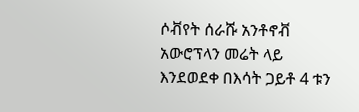ሶቭየት ሰራሹ አንቶኖቭ አውሮፕላን መሬት ላይ እንደወደቀ በእሳት ጋይቶ 4 ቱን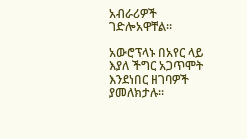አብራሪዎች ገድሎአዋቸል።

አውሮፕላኑ በአየር ላይ እያለ ችግር አጋጥሞት እንደነበር ዘገባዎች ያመለክታሉ።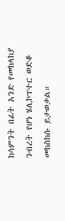ከሳምንት በፊት አንድ የመከላከያ ንብረት የሆነ ሄሊኮፕተር ወድቆ መከስከሱ ይታወቃል።